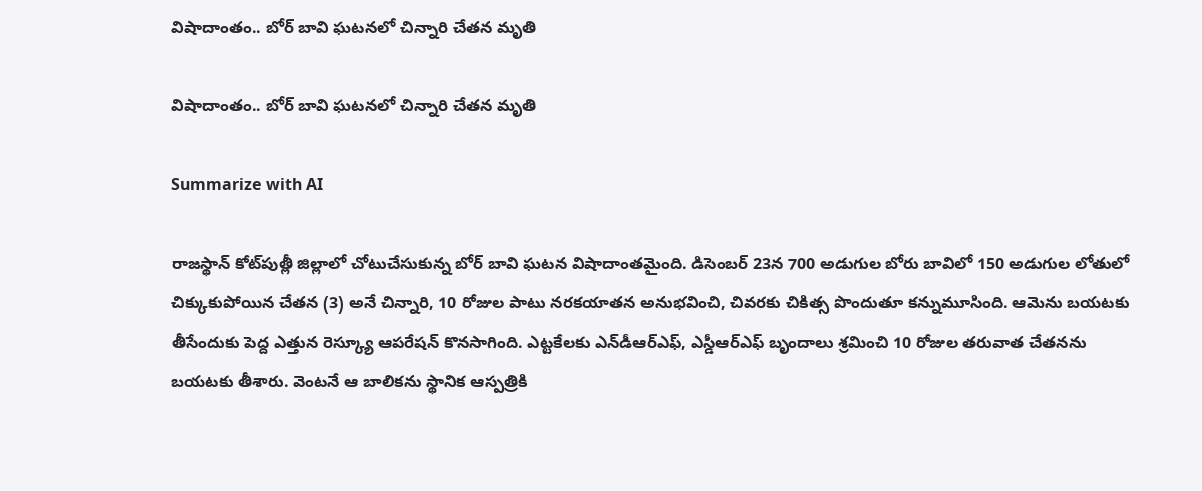విషాదాంతం.. బోర్ బావి ఘటనలో చిన్నారి చేతన మృతి

విషాదాంతం.. బోర్ బావి ఘటనలో చిన్నారి చేతన మృతి

Summarize with AI

రాజస్థాన్ కోట్‌పుత్లీ జిల్లాలో చోటుచేసుకున్న బోర్ బావి ఘటన విషాదాంత‌మైంది. డిసెంబర్ 23న 700 అడుగుల బోరు బావిలో 150 అడుగుల లోతులో చిక్కుకుపోయిన చేతన (3) అనే చిన్నారి, 10 రోజుల పాటు నరకయాతన అనుభవించి, చివరకు చికిత్స పొందుతూ కన్నుమూసింది. ఆమెను బయటకు తీసేందుకు పెద్ద ఎత్తున రెస్క్యూ ఆపరేషన్ కొనసాగింది. ఎట్ట‌కేల‌కు ఎన్‌డీఆర్ఎఫ్‌, ఎస్డీఆర్ఎఫ్ బృందాలు శ్ర‌మించి 10 రోజుల త‌రువాత చేత‌న‌ను బ‌య‌ట‌కు తీశారు. వెంట‌నే ఆ బాలిక‌ను స్థానిక ఆస్ప‌త్రికి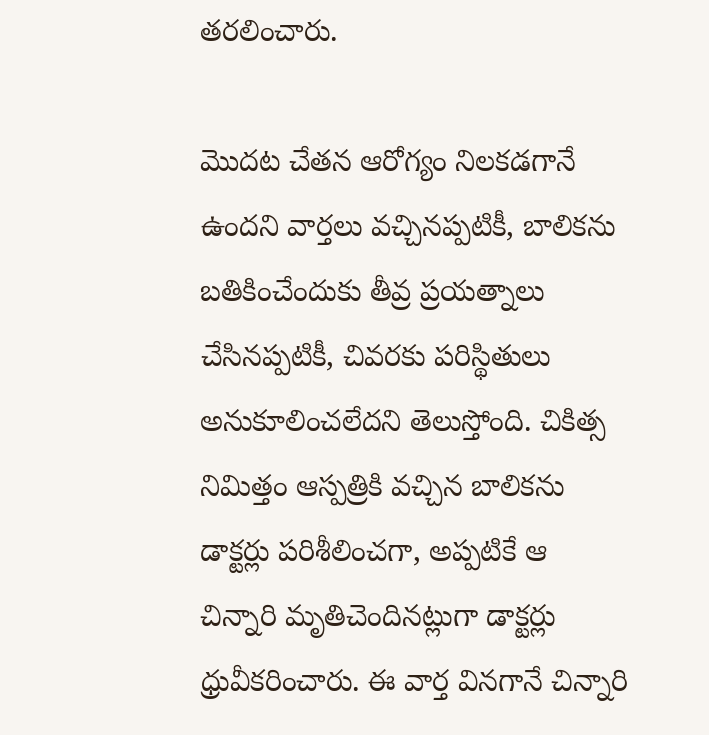త‌ర‌లించారు.

మొద‌ట చేత‌న ఆరోగ్యం నిల‌క‌డ‌గానే ఉంద‌ని వార్త‌లు వ‌చ్చిన‌ప్ప‌టికీ, బాలిక‌ను బతికించేందుకు తీవ్ర‌ ప్రయత్నాలు చేసినప్పటికీ, చివరకు పరిస్థితులు అనుకూలించలేదని తెలుస్తోంది. చికిత్స నిమిత్తం ఆస్ప‌త్రికి వ‌చ్చిన బాలిక‌ను డాక్ట‌ర్లు ప‌రిశీలించ‌గా, అప్ప‌టికే ఆ చిన్నారి మృతిచెందిన‌ట్లుగా డాక్ట‌ర్లు ధ్రువీక‌రించారు. ఈ వార్త వినగానే చిన్నారి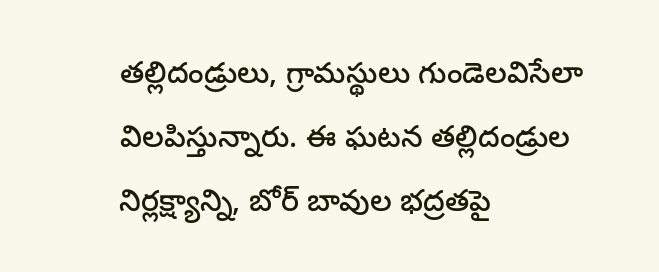తల్లిదండ్రులు, గ్రామస్థులు గుండెలవిసేలా విలపిస్తున్నారు. ఈ ఘటన తల్లిదండ్రుల నిర్లక్ష్యాన్ని, బోర్ బావుల భద్రతపై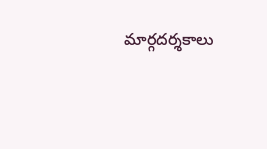మార్గదర్శకాలు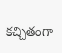కచ్చితంగా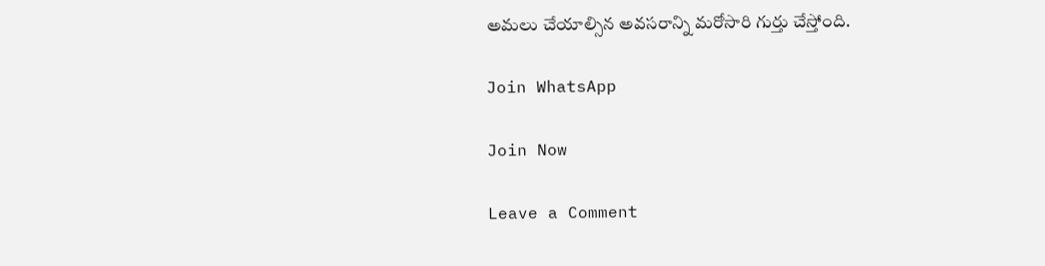అమలు చేయాల్సిన అవసరాన్ని మరోసారి గుర్తు చేస్తోంది.

Join WhatsApp

Join Now

Leave a Comment